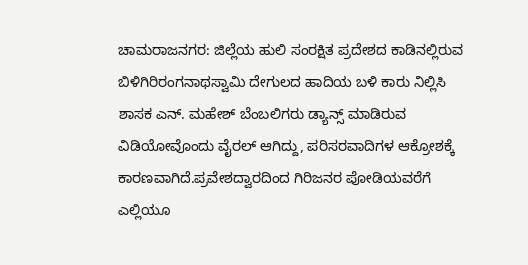ಚಾಮರಾಜನಗರ: ಜಿಲ್ಲೆಯ ಹುಲಿ ಸಂರಕ್ಷಿತ ಪ್ರದೇಶದ ಕಾಡಿನಲ್ಲಿರುವ ಬಿಳಿಗಿರಿರಂಗನಾಥಸ್ವಾಮಿ ದೇಗುಲದ ಹಾದಿಯ ಬಳಿ ಕಾರು ನಿಲ್ಲಿಸಿ ಶಾಸಕ ಎನ್. ಮಹೇಶ್ ಬೆಂಬಲಿಗರು ಡ್ಯಾನ್ಸ್ ಮಾಡಿರುವ ವಿಡಿಯೋವೊಂದು ವೈರಲ್ ಆಗಿದ್ದು, ಪರಿಸರವಾದಿಗಳ ಆಕ್ರೋಶಕ್ಕೆ ಕಾರಣವಾಗಿದೆ.ಪ್ರವೇಶದ್ವಾರದಿಂದ ಗಿರಿಜನರ ಪೋಡಿಯವರೆಗೆ ಎಲ್ಲಿಯೂ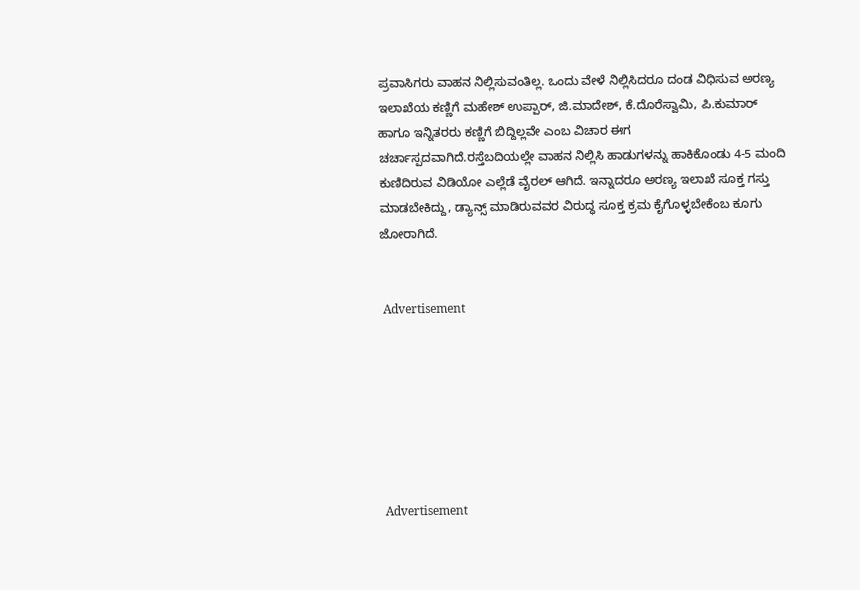ಪ್ರವಾಸಿಗರು ವಾಹನ ನಿಲ್ಲಿಸುವಂತಿಲ್ಲ. ಒಂದು ವೇಳೆ ನಿಲ್ಲಿಸಿದರೂ ದಂಡ ವಿಧಿಸುವ ಅರಣ್ಯ ಇಲಾಖೆಯ ಕಣ್ಣಿಗೆ ಮಹೇಶ್ ಉಪ್ಪಾರ್, ಜಿ.ಮಾದೇಶ್, ಕೆ.ದೊರೆಸ್ವಾಮಿ, ಪಿ.ಕುಮಾರ್ ಹಾಗೂ ಇನ್ನಿತರರು ಕಣ್ಣಿಗೆ ಬಿದ್ದಿಲ್ಲವೇ ಎಂಬ ವಿಚಾರ ಈಗ ಚರ್ಚಾಸ್ಪದವಾಗಿದೆ.ರಸ್ತೆಬದಿಯಲ್ಲೇ ವಾಹನ ನಿಲ್ಲಿಸಿ ಹಾಡುಗಳನ್ನು ಹಾಕಿಕೊಂಡು 4-5 ಮಂದಿ ಕುಣಿದಿರುವ ವಿಡಿಯೋ ಎಲ್ಲೆಡೆ ವೈರಲ್ ಆಗಿದೆ. ಇನ್ನಾದರೂ ಅರಣ್ಯ ಇಲಾಖೆ ಸೂಕ್ತ ಗಸ್ತು ಮಾಡಬೇಕಿದ್ದು, ಡ್ಯಾನ್ಸ್ ಮಾಡಿರುವವರ ವಿರುದ್ಧ ಸೂಕ್ತ ಕ್ರಮ ಕೈಗೊಳ್ಳಬೇಕೆಂಬ ಕೂಗು ಜೋರಾಗಿದೆ.


 Advertisement







 Advertisement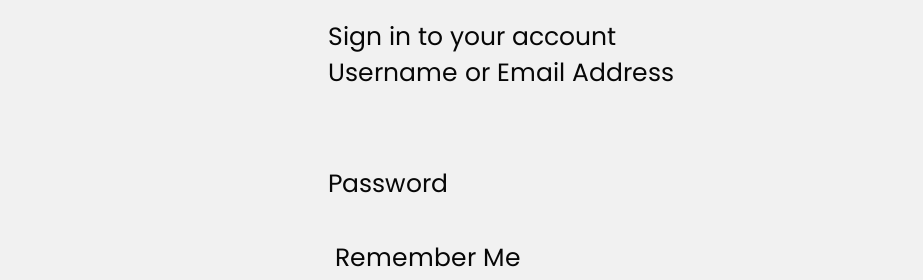Sign in to your account
Username or Email Address


Password

 Remember Me